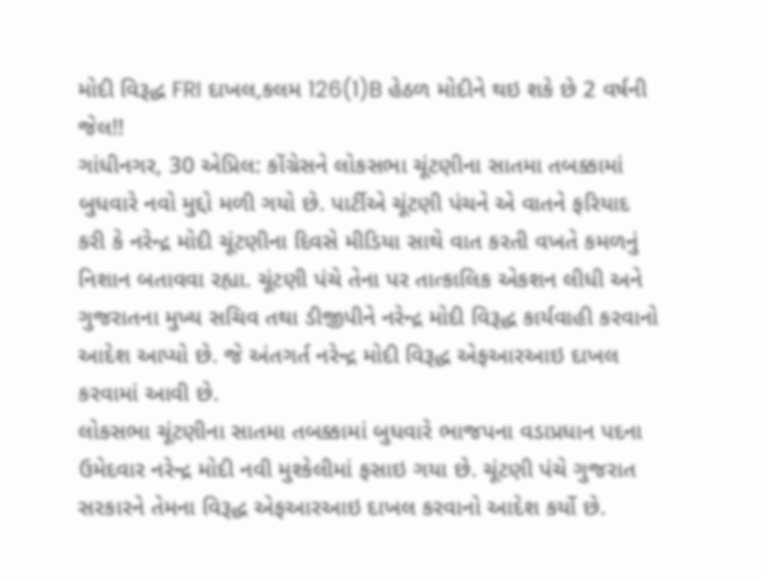મોદી વિરૂદ્ધ FRI દાખલ,કલમ 126(1)B હેઠળ મોદીને થઇ શકે છે 2 વર્ષની જેલ!!
ગાંધીનગર, 30 એપ્રિલ: કોંગ્રેસને લોકસભા ચૂંટણીના સાતમા તબક્કામાં બુધવારે નવો મુદ્દો મળી ગયો છે. પાર્ટીએ ચૂંટણી પંચને એ વાતને ફરિયાદ કરી કે નરેન્દ્ર મોદી ચૂંટણીના દિવસે મીડિયા સાથે વાત કરતી વખતે કમળનું નિશાન બતાવવા રહ્યા. ચૂંટણી પંચે તેના પર તાત્કાલિક એકશન લીધી અને ગુજરાતના મુખ્ય સચિવ તથા ડીજીપીને નરેન્દ્ર મોદી વિરૂદ્ધ કાર્યવાહી કરવાનો આદેશ આપ્યો છે. જે અંતગર્ત નરેન્દ્ર મોદી વિરૂદ્ધ એફઆરઆઇ દાખલ કરવામાં આવી છે.
લોકસભા ચૂંટણીના સાતમા તબક્કામાં બુધવારે ભાજપના વડાપ્રધાન પદના ઉમેદવાર નરેન્દ્ર મોદી નવી મુશ્કેલીમાં ફસાઇ ગયા છે. ચૂંટણી પંચે ગુજરાત સરકારને તેમના વિરૂદ્ધ એફઆરઆઇ દાખલ કરવાનો આદેશ કર્યો છે.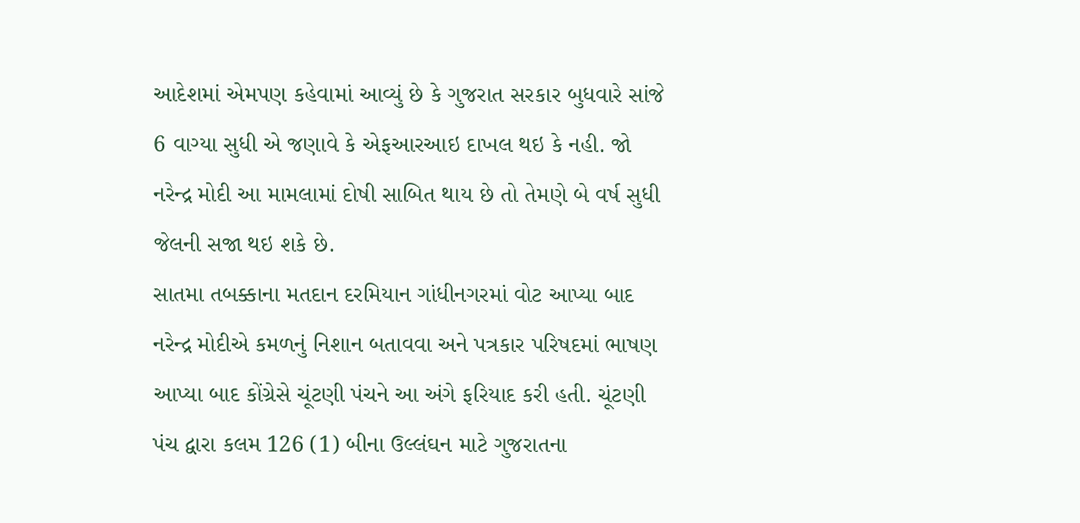આદેશમાં એમપણ કહેવામાં આવ્યું છે કે ગુજરાત સરકાર બુધવારે સાંજે 6 વાગ્યા સુધી એ જણાવે કે એફઆરઆઇ દાખલ થઇ કે નહી. જો નરેન્દ્ર મોદી આ મામલામાં દોષી સાબિત થાય છે તો તેમણે બે વર્ષ સુધી જેલની સજા થઇ શકે છે.
સાતમા તબક્કાના મતદાન દરમિયાન ગાંધીનગરમાં વોટ આપ્યા બાદ નરેન્દ્ર મોદીએ કમળનું નિશાન બતાવવા અને પત્રકાર પરિષદમાં ભાષણ આપ્યા બાદ કોંગ્રેસે ચૂંટણી પંચને આ અંગે ફરિયાદ કરી હતી. ચૂંટણી પંચ દ્વારા કલમ 126 (1) બીના ઉલ્લંઘન માટે ગુજરાતના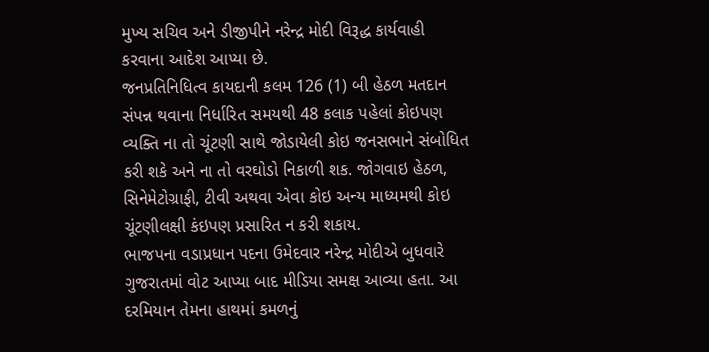મુખ્ય સચિવ અને ડીજીપીને નરેન્દ્ર મોદી વિરૂદ્ધ કાર્યવાહી કરવાના આદેશ આપ્યા છે.
જનપ્રતિનિધિત્વ કાયદાની કલમ 126 (1) બી હેઠળ મતદાન સંપન્ન થવાના નિર્ધારિત સમયથી 48 કલાક પહેલાં કોઇપણ વ્યક્તિ ના તો ચૂંટણી સાથે જોડાયેલી કોઇ જનસભાને સંબોધિત કરી શકે અને ના તો વરઘોડો નિકાળી શક. જોગવાઇ હેઠળ, સિનેમેટોગ્રાફી, ટીવી અથવા એવા કોઇ અન્ય માધ્યમથી કોઇ ચૂંટણીલક્ષી કંઇપણ પ્રસારિત ન કરી શકાય.
ભાજપના વડાપ્રધાન પદના ઉમેદવાર નરેન્દ્ર મોદીએ બુધવારે ગુજરાતમાં વોટ આપ્યા બાદ મીડિયા સમક્ષ આવ્યા હતા. આ દરમિયાન તેમના હાથમાં કમળનું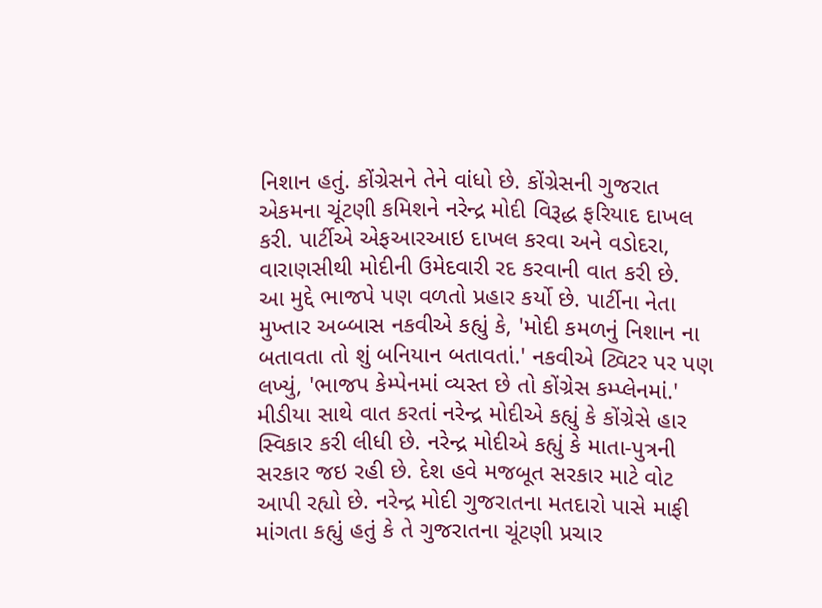નિશાન હતું. કોંગ્રેસને તેને વાંધો છે. કોંગ્રેસની ગુજરાત એકમના ચૂંટણી કમિશને નરેન્દ્ર મોદી વિરૂદ્ધ ફરિયાદ દાખલ કરી. પાર્ટીએ એફઆરઆઇ દાખલ કરવા અને વડોદરા, વારાણસીથી મોદીની ઉમેદવારી રદ કરવાની વાત કરી છે.
આ મુદ્દે ભાજપે પણ વળતો પ્રહાર કર્યો છે. પાર્ટીના નેતા મુખ્તાર અબ્બાસ નકવીએ કહ્યું કે, 'મોદી કમળનું નિશાન ના બતાવતા તો શું બનિયાન બતાવતાં.' નકવીએ ટ્વિટર પર પણ લખ્યું, 'ભાજપ કેમ્પેનમાં વ્યસ્ત છે તો કોંગ્રેસ કમ્પ્લેનમાં.'
મીડીયા સાથે વાત કરતાં નરેન્દ્ર મોદીએ કહ્યું કે કોંગ્રેસે હાર સ્વિકાર કરી લીધી છે. નરેન્દ્ર મોદીએ કહ્યું કે માતા-પુત્રની સરકાર જઇ રહી છે. દેશ હવે મજબૂત સરકાર માટે વોટ આપી રહ્યો છે. નરેન્દ્ર મોદી ગુજરાતના મતદારો પાસે માફી માંગતા કહ્યું હતું કે તે ગુજરાતના ચૂંટણી પ્રચાર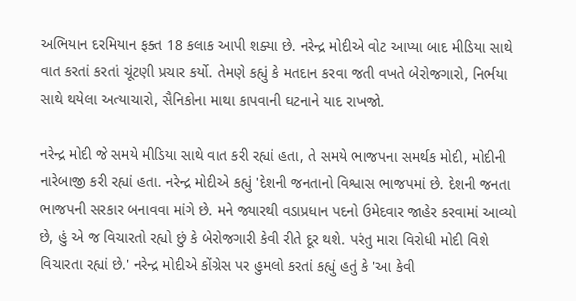અભિયાન દરમિયાન ફક્ત 18 કલાક આપી શક્યા છે. નરેન્દ્ર મોદીએ વોટ આપ્યા બાદ મીડિયા સાથે વાત કરતાં કરતાં ચૂંટણી પ્રચાર કર્યો. તેમણે કહ્યું કે મતદાન કરવા જતી વખતે બેરોજગારો, નિર્ભયા સાથે થયેલા અત્યાચારો, સૈનિકોના માથા કાપવાની ઘટનાને યાદ રાખજો.

નરેન્દ્ર મોદી જે સમયે મીડિયા સાથે વાત કરી રહ્યાં હતા, તે સમયે ભાજપના સમર્થક મોદી, મોદીની નારેબાજી કરી રહ્યાં હતા. નરેન્દ્ર મોદીએ કહ્યું 'દેશની જનતાનો વિશ્વાસ ભાજપમાં છે. દેશની જનતા ભાજપની સરકાર બનાવવા માંગે છે. મને જ્યારથી વડાપ્રધાન પદનો ઉમેદવાર જાહેર કરવામાં આવ્યો છે, હું એ જ વિચારતો રહ્યો છું કે બેરોજગારી કેવી રીતે દૂર થશે. પરંતુ મારા વિરોધી મોદી વિશે વિચારતા રહ્યાં છે.' નરેન્દ્ર મોદીએ કોંગ્રેસ પર હુમલો કરતાં કહ્યું હતું કે 'આ કેવી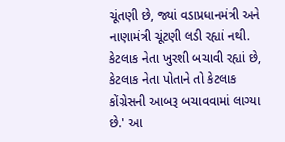ચૂંતણી છે, જ્યાં વડાપ્રધાનમંત્રી અને નાણામંત્રી ચૂંટણી લડી રહ્યાં નથી. કેટલાક નેતા ખુરશી બચાવી રહ્યાં છે, કેટલાક નેતા પોતાને તો કેટલાક કોંગ્રેસની આબરૂ બચાવવામાં લાગ્યા છે.' આ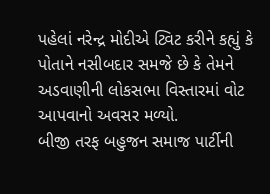પહેલાં નરેન્દ્ર મોદીએ ટ્વિટ કરીને કહ્યું કે પોતાને નસીબદાર સમજે છે કે તેમને અડવાણીની લોકસભા વિસ્તારમાં વોટ આપવાનો અવસર મળ્યો.
બીજી તરફ બહુજન સમાજ પાર્ટીની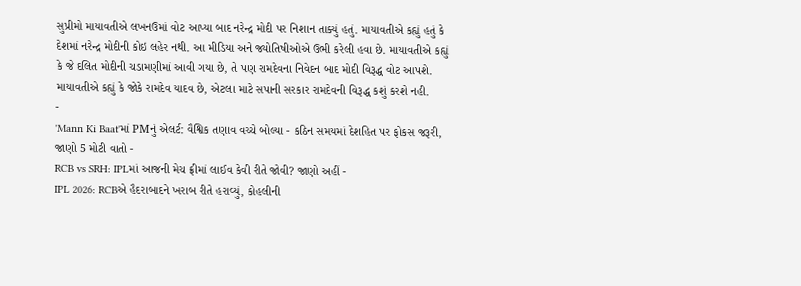સુપ્રીમો માયાવતીએ લખનઉમાં વોટ આપ્યા બાદ નરેન્દ્ર મોદી પર નિશાન તાક્યું હતું. માયાવતીએ કહ્યું હતું કે દેશમાં નરેન્દ્ર મોદીની કોઇ લહેર નથી. આ મીડિયા અને જ્યોતિષીઓએ ઉભી કરેલી હવા છે. માયાવતીએ કહ્યું કે જે દલિત મોદીની ચડામણીમાં આવી ગયા છે, તે પણ રામદેવના નિવેદન બાદ મોદી વિરૂદ્ધ વોટ આપશે. માયાવતીએ કહ્યું કે જોકે રામદેવ યાદવ છે, એટલા માટે સપાની સરકાર રામદેવની વિરૂદ્ધ કશું કરશે નહી.
-
'Mann Ki Baat'માં PMનું એલર્ટ: વૈશ્વિક તણાવ વચ્ચે બોલ્યા - કઠિન સમયમાં દેશહિત પર ફોકસ જરૂરી, જાણો 5 મોટી વાતો -
RCB vs SRH: IPLમાં આજની મેચ ફ્રીમાં લાઈવ કેવી રીતે જોવી? જાણો અહીં -
IPL 2026: RCBએ હૈદરાબાદને ખરાબ રીતે હરાવ્યું, કોહલીની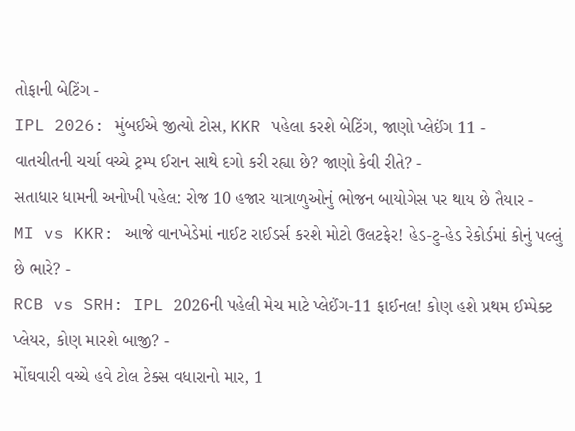તોફાની બેટિંગ -
IPL 2026: મુંબઈએ જીત્યો ટોસ, KKR પહેલા કરશે બેટિંગ, જાણો પ્લેઈંગ 11 -
વાતચીતની ચર્ચા વચ્ચે ટ્રમ્પ ઈરાન સાથે દગો કરી રહ્યા છે? જાણો કેવી રીતે? -
સતાધાર ધામની અનોખી પહેલ: રોજ 10 હજાર યાત્રાળુઓનું ભોજન બાયોગેસ પર થાય છે તૈયાર -
MI vs KKR: આજે વાનખેડેમાં નાઈટ રાઈડર્સ કરશે મોટો ઉલટફેર! હેડ-ટુ-હેડ રેકોર્ડમાં કોનું પલ્લું છે ભારે? -
RCB vs SRH: IPL 2026ની પહેલી મેચ માટે પ્લેઈંગ-11 ફાઈનલ! કોણ હશે પ્રથમ ઈમ્પેક્ટ પ્લેયર, કોણ મારશે બાજી? -
મોંઘવારી વચ્ચે હવે ટોલ ટેક્સ વધારાનો માર, 1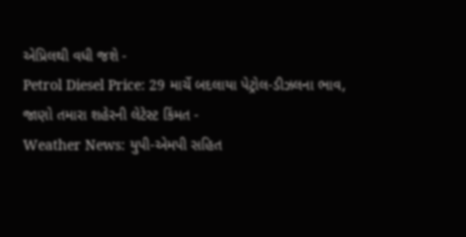એપ્રિલથી વધી જશે -
Petrol Diesel Price: 29 માર્ચે બદલાયા પેટ્રોલ-ડીઝલના ભાવ, જાણો તમારા શહેરની લેટેસ્ટ કિંમત -
Weather News: યુપી-એમપી સહિત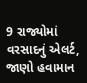9 રાજ્યોમાં વરસાદનું એલર્ટ, જાણો હવામાન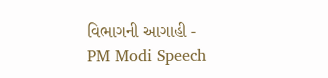વિભાગની આગાહી -
PM Modi Speech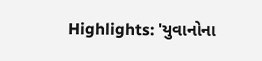Highlights: 'યુવાનોના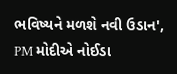ભવિષ્યને મળશે નવી ઉડાન', PM મોદીએ નોઈડા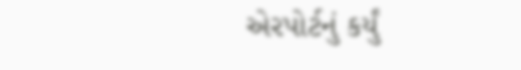એરપોર્ટનું કર્યું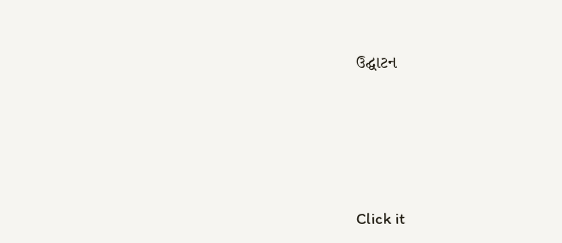ઉદ્ઘાટન






Click it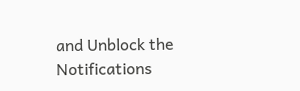and Unblock the Notifications